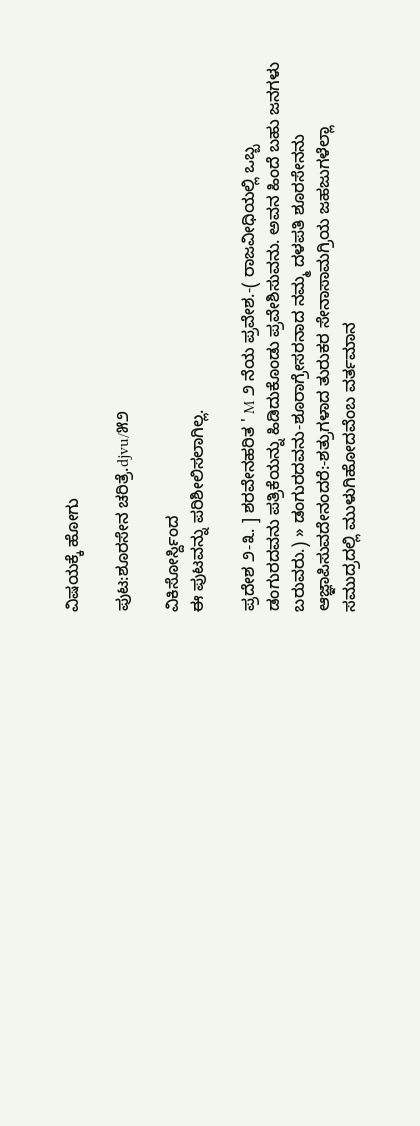ವಿಷಯಕ್ಕೆ ಹೋಗು

ಪುಟ:ಶೂರಸೇನ ಚರಿತ್ರೆ.djvu/೫೨

ವಿಕಿಸೋರ್ಸ್ದಿಂದ
ಈ ಪುಟವನ್ನು ಪರಿಶೀಲಿಸಲಾಗಿಲ್ಲ.

ಪ್ರದೇಶ ೨-೩. ] ಶರವೇನಹರಿತ ' M ೨ ನೆಯ ಪ್ರವೇಶ.-( ರಾಜವೀಧಿಯಲ್ಲಿ ಒಬ್ಬ ಡಂಗುರದವನು ಪತ್ರಿಕೆಯನ್ನು ಹಿಡಿದುಕೊಂಡು ಪ್ರವೇಶಿಸುವನು. ಅವನ ಹಿಂದೆ ಬಹು ಜನಗಳು ಬರುವರು.) » ಡಂಗುರದವನು-ಶೂರಾಗ್ರೇಸರನಾದ ನಮ್ಮ ದಳಪತಿ ಶೂರಸೇನನು ಆಜ್ಞಾಪಿಸುವದೇನಂದರೆ:-ಶತ್ರುಗಳಾದ ತುರುಕರ ಸೇನಾಸಾಮಗ್ರಿಯ ಜಹಜುಗಳೆಲ್ಲಾ ಸಮುದ್ರದಲ್ಲಿ ಮುಳುಗಿಹೋದವೆಂಬ ವರ್ತಮಾನ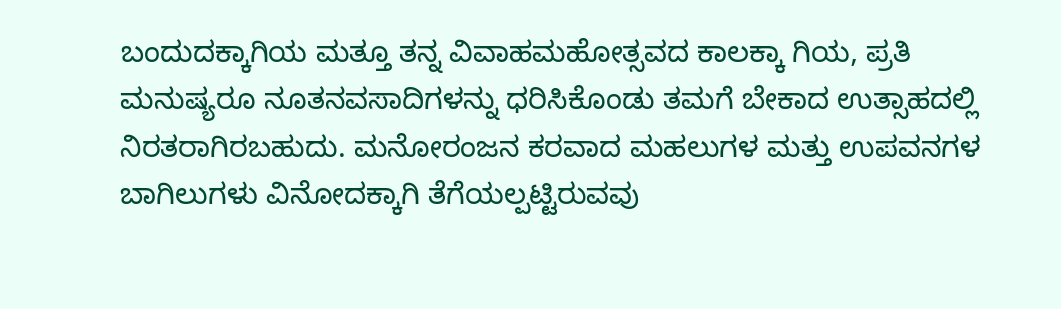ಬಂದುದಕ್ಕಾಗಿಯ ಮತ್ತೂ ತನ್ನ ವಿವಾಹಮಹೋತ್ಸವದ ಕಾಲಕ್ಕಾ ಗಿಯ, ಪ್ರತಿ ಮನುಷ್ಯರೂ ನೂತನವಸಾದಿಗಳನ್ನು ಧರಿಸಿಕೊಂಡು ತಮಗೆ ಬೇಕಾದ ಉತ್ಸಾಹದಲ್ಲಿ ನಿರತರಾಗಿರಬಹುದು. ಮನೋರಂಜನ ಕರವಾದ ಮಹಲುಗಳ ಮತ್ತು ಉಪವನಗಳ ಬಾಗಿಲುಗಳು ವಿನೋದಕ್ಕಾಗಿ ತೆಗೆಯಲ್ಪಟ್ಟಿರುವವು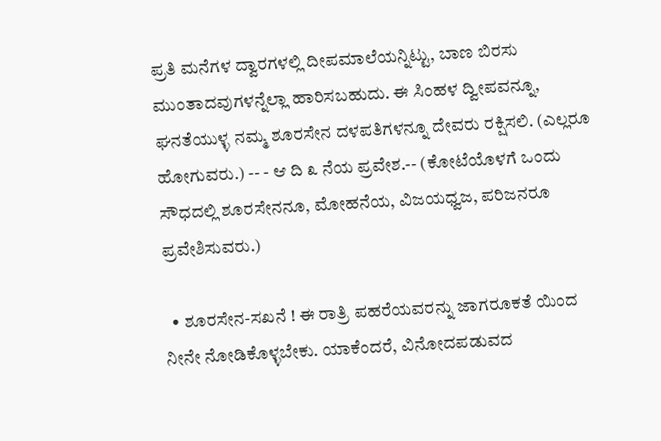ಪ್ರತಿ ಮನೆಗಳ ದ್ವಾರಗಳಲ್ಲಿ ದೀಪಮಾಲೆಯನ್ನಿಟ್ಟು, ಬಾಣ ಬಿರಸು ಮುಂತಾದವುಗಳನ್ನೆಲ್ಲಾ ಹಾರಿಸಬಹುದು. ಈ ಸಿಂಹಳ ದ್ವೀಪವನ್ನೂ, ಘನತೆಯುಳ್ಳ ನಮ್ಮ ಶೂರಸೇನ ದಳಪತಿಗಳನ್ನೂ ದೇವರು ರಕ್ಷಿಸಲಿ. (ಎಲ್ಲರೂ ಹೋಗುವರು.) -- - ಆ ದಿ ೩ ನೆಯ ಪ್ರವೇಶ.-- (ಕೋಟೆಯೊಳಗೆ ಒಂದು ಸೌಧದಲ್ಲಿ ಶೂರಸೇನನೂ, ಮೋಹನೆಯ, ವಿಜಯಧ್ವಜ, ಪರಿಜನರೂ ಪ್ರವೇಶಿಸುವರು.)

  • ಶೂರಸೇನ-ಸಖನೆ ! ಈ ರಾತ್ರಿ ಪಹರೆಯವರನ್ನು ಜಾಗರೂಕತೆ ಯಿಂದ ನೀನೇ ನೋಡಿಕೊಳ್ಳಬೇಕು. ಯಾಕೆಂದರೆ, ವಿನೋದಪಡುವದ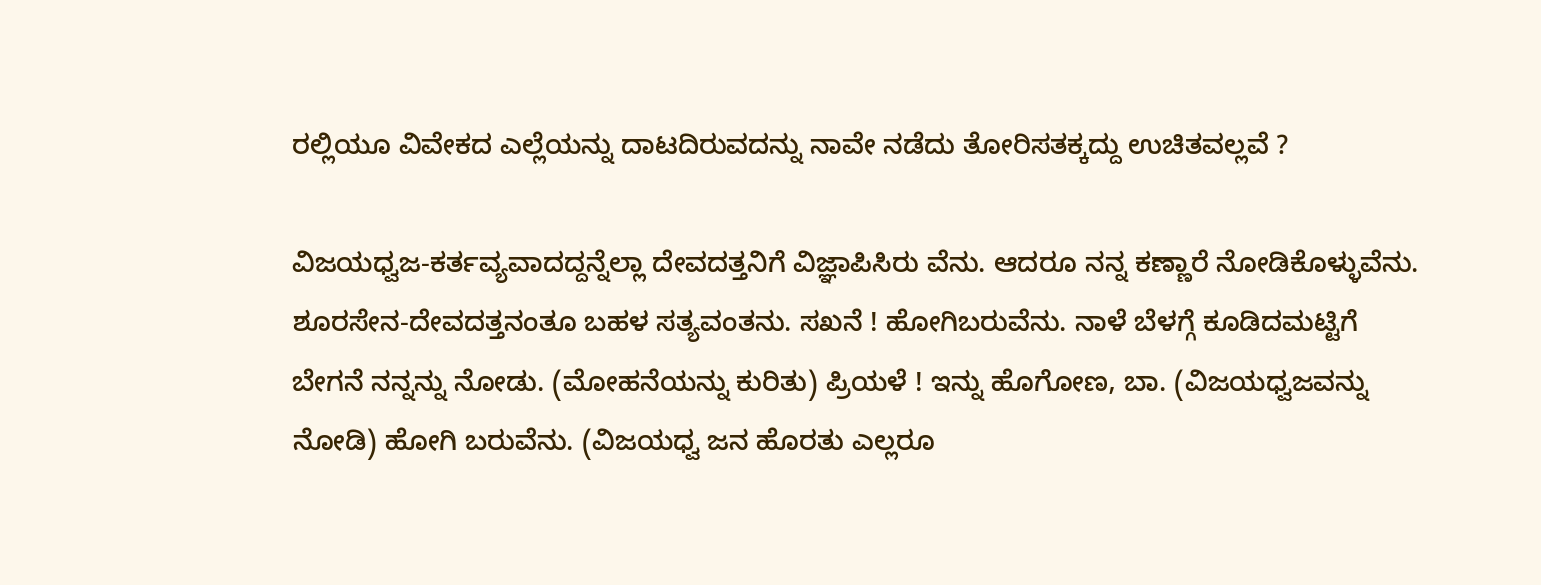ರಲ್ಲಿಯೂ ವಿವೇಕದ ಎಲ್ಲೆಯನ್ನು ದಾಟದಿರುವದನ್ನು ನಾವೇ ನಡೆದು ತೋರಿಸತಕ್ಕದ್ದು ಉಚಿತವಲ್ಲವೆ ?

ವಿಜಯಧ್ವಜ-ಕರ್ತವ್ಯವಾದದ್ದನ್ನೆಲ್ಲಾ ದೇವದತ್ತನಿಗೆ ವಿಜ್ಞಾಪಿಸಿರು ವೆನು. ಆದರೂ ನನ್ನ ಕಣ್ಣಾರೆ ನೋಡಿಕೊಳ್ಳುವೆನು. ಶೂರಸೇನ-ದೇವದತ್ತನಂತೂ ಬಹಳ ಸತ್ಯವಂತನು. ಸಖನೆ ! ಹೋಗಿಬರುವೆನು. ನಾಳೆ ಬೆಳಗ್ಗೆ ಕೂಡಿದಮಟ್ಟಿಗೆ ಬೇಗನೆ ನನ್ನನ್ನು ನೋಡು. (ಮೋಹನೆಯನ್ನು ಕುರಿತು) ಪ್ರಿಯಳೆ ! ಇನ್ನು ಹೊಗೋಣ, ಬಾ. (ವಿಜಯಧ್ವಜವನ್ನು ನೋಡಿ) ಹೋಗಿ ಬರುವೆನು. (ವಿಜಯಧ್ವ ಜನ ಹೊರತು ಎಲ್ಲರೂ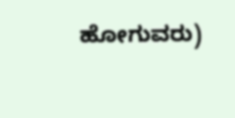ಹೋಗುವರು)